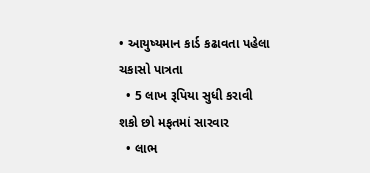• આયુષ્યમાન કાર્ડ કઢાવતા પહેલા ચકાસો પાત્રતા
  • 5 લાખ રૂપિયા સુધી કરાવી શકો છો મફતમાં સારવાર
  • લાભ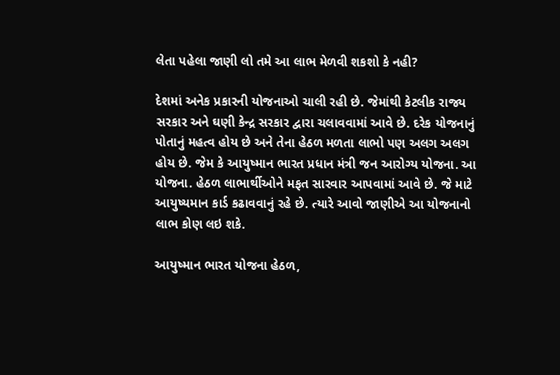લેતા પહેલા જાણી લો તમે આ લાભ મેળવી શકશો કે નહી?

દેશમાં અનેક પ્રકારની યોજનાઓ ચાલી રહી છે. જેમાંથી કેટલીક રાજ્ય સરકાર અને ઘણી કેન્દ્ર સરકાર દ્વારા ચલાવવામાં આવે છે. દરેક યોજનાનું પોતાનું મહત્વ હોય છે અને તેના હેઠળ મળતા લાભો પણ અલગ અલગ હોય છે. જેમ કે આયુષ્માન ભારત પ્રધાન મંત્રી જન આરોગ્ય યોજના. આ યોજના. હેઠળ લાભાર્થીઓને મફત સારવાર આપવામાં આવે છે. જે માટે આયુષ્યમાન કાર્ડ કઢાવવાનું રહે છે. ત્યારે આવો જાણીએ આ યોજનાનો લાભ કોણ લઇ શકે.

આયુષ્માન ભારત યોજના હેઠળ,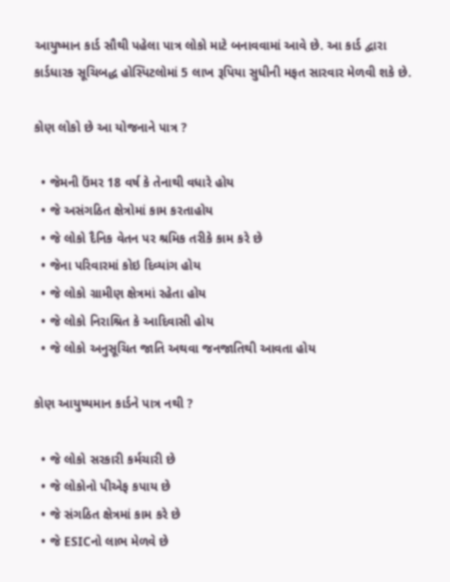આયુષ્માન કાર્ડ સૌથી પહેલા પાત્ર લોકો માટે બનાવવામાં આવે છે. આ કાર્ડ દ્વારા કાર્ડધારક સૂચિબદ્ધ હોસ્પિટલોમાં 5 લાખ રૂપિયા સુધીની મફત સારવાર મેળવી શકે છે.

કોણ લોકો છે આ યોજનાને પાત્ર ?

  • જેમની ઉંમર 18 વર્ષ કે તેનાથી વધારે હોય
  • જે અસંગઠિત ક્ષેત્રોમાં કામ કરતાહોય
  • જે લોકો દૈનિક વેતન પર શ્રમિક તરીકે કામ કરે છે
  • જેના પરિવારમાં કોઇ દિવ્યાંગ હોય
  • જે લોકો ગ્રામીણ ક્ષેત્રમાં રહેતા હોય
  • જે લોકો નિરાશ્રિત કે આદિવાસી હોય
  • જે લોકો અનુસૂચિત જાતિ અથવા જનજાતિથી આવતા હોય

કોણ આયુષ્યમાન કાર્ડને પાત્ર નથી ?

  • જે લોકો સરકારી કર્મચારી છે
  • જે લોકોનો પીએફ કપાય છે
  • જે સંગઠિત ક્ષેત્રમાં કામ કરે છે
  • જે ESICનો લાભ મેળવે છે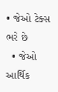• જેઓ ટેક્સ ભરે છે
  • જેઓ આર્થિક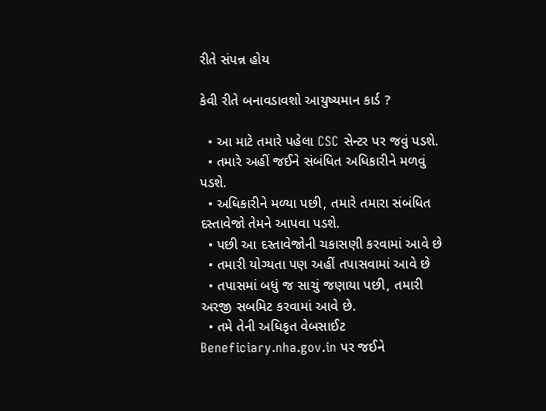રીતે સંપન્ન હોય

કેવી રીતે બનાવડાવશો આયુષ્યમાન કાર્ડ ?

  • આ માટે તમારે પહેલા CSC સેન્ટર પર જવું પડશે.
  • તમારે અહીં જઈને સંબંધિત અધિકારીને મળવું પડશે.
  • અધિકારીને મળ્યા પછી, તમારે તમારા સંબંધિત દસ્તાવેજો તેમને આપવા પડશે.
  • પછી આ દસ્તાવેજોની ચકાસણી કરવામાં આવે છે
  • તમારી યોગ્યતા પણ અહીં તપાસવામાં આવે છે
  • તપાસમાં બધું જ સાચું જણાયા પછી, તમારી અરજી સબમિટ કરવામાં આવે છે.
  • તમે તેની અધિકૃત વેબસાઈટ Beneficiary.nha.gov.in પર જઈને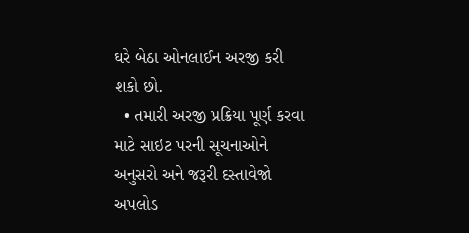ઘરે બેઠા ઓનલાઈન અરજી કરી શકો છો.
  • તમારી અરજી પ્રક્રિયા પૂર્ણ કરવા માટે સાઇટ પરની સૂચનાઓને અનુસરો અને જરૂરી દસ્તાવેજો અપલોડ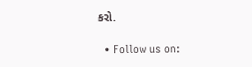કરો.

  • Follow us on: